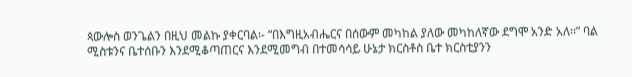ጳውሎስ ወንጌልን በዚህ መልኩ ያቀርባል፡- “በእግዚአብሔርና በሰውም መካከል ያለው መካከለኛው ደግሞ አንድ አለ፡፡” ባል ሚስቱንና ቤተሰቡን እንደሚቆጣጠርና እንደሚመግብ በተመሳሳይ ሁኔታ ክርስቶስ ቤተ ክርስቲያንን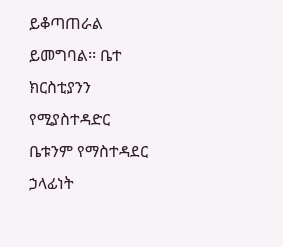ይቆጣጠራል ይመግባል፡፡ ቤተ ክርስቲያንን የሚያስተዳድር ቤቱንም የማስተዳደር ኃላፊነት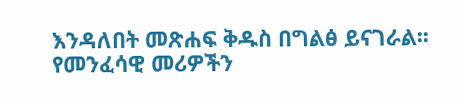እንዳለበት መጽሐፍ ቅዱስ በግልፅ ይናገራል፡፡ የመንፈሳዊ መሪዎችን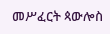መሥፈርት ጳውሎስ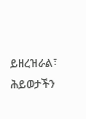ይዘረዝራል፣ ሕይወታችን